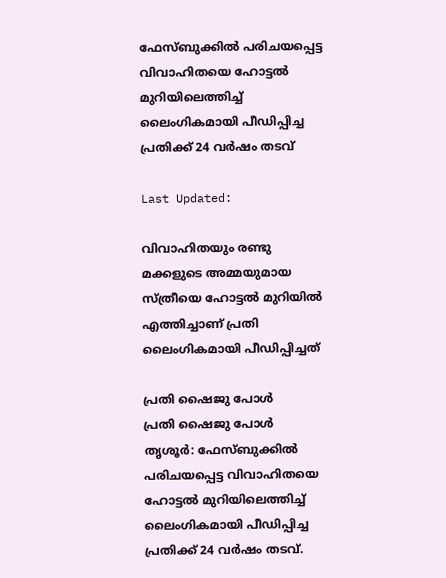ഫേസ്ബുക്കിൽ പരിചയപ്പെട്ട വിവാഹിതയെ ഹോട്ടൽ മുറിയിലെത്തിച്ച് ലൈംഗികമായി പീഡിപ്പിച്ച പ്രതിക്ക് 24 വർഷം തടവ്

Last Updated:

വിവാഹിതയും രണ്ടു മക്കളുടെ അമ്മയുമായ സ്ത്രീയെ ഹോട്ടല്‍ മുറിയില്‍ എത്തിച്ചാണ് പ്രതി ലൈംഗികമായി പീഡിപ്പിച്ചത്

പ്രതി ഷൈജു പോൾ
പ്രതി ഷൈജു പോൾ
തൃശൂർ: ഫേസ്ബുക്കിൽ പരിചയപ്പെട്ട വിവാഹിതയെ ഹോട്ടൽ മുറിയിലെത്തിച്ച് ലൈംഗികമായി പീഡിപ്പിച്ച പ്രതിക്ക് 24 വർഷം തടവ്.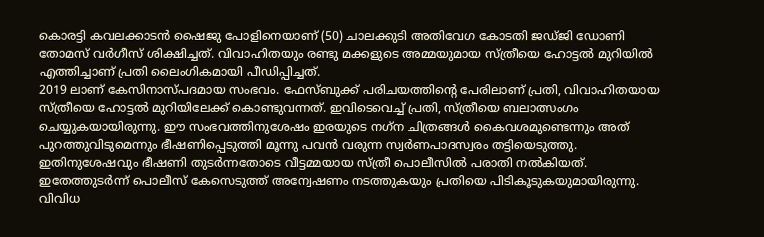കൊരട്ടി കവലക്കാടന്‍ ഷൈജു പോളിനെയാണ് (50) ചാലക്കുടി അതിവേഗ കോടതി ജഡ്ജി ഡോണി തോമസ് വര്‍ഗീസ് ശിക്ഷിച്ചത്. വിവാഹിതയും രണ്ടു മക്കളുടെ അമ്മയുമായ സ്ത്രീയെ ഹോട്ടല്‍ മുറിയില്‍ എത്തിച്ചാണ് പ്രതി ലൈംഗികമായി പീഡിപ്പിച്ചത്.
2019 ലാണ് കേസിനാസ്പദമായ സംഭവം. ഫേസ്ബുക്ക് പരിചയത്തിന്‍റെ പേരിലാണ് പ്രതി, വിവാഹിതയായ സ്ത്രീയെ ഹോട്ടൽ മുറിയിലേക്ക് കൊണ്ടുവന്നത്. ഇവിടെവെച്ച് പ്രതി, സ്ത്രീയെ ബലാത്സംഗം ചെയ്യുകയായിരുന്നു. ഈ സംഭവത്തിനുശേഷം ഇരയുടെ നഗ്‌ന ചിത്രങ്ങൾ കൈവശമുണ്ടെന്നും അത് പുറത്തുവിടുമെന്നും ഭീഷണിപ്പെടുത്തി മൂന്നു പവന്‍ വരുന്ന സ്വര്‍ണപാദസ്വരം തട്ടിയെടുത്തു.
ഇതിനുശേഷവും ഭീഷണി തുടർന്നതോടെ വീട്ടമ്മയായ സ്ത്രീ പൊലീസിൽ പരാതി നൽകിയത്. ഇതേത്തുടർന്ന് പൊലീസ് കേസെടുത്ത് അന്വേഷണം നടത്തുകയും പ്രതിയെ പിടികൂടുകയുമായിരുന്നു.
വിവിധ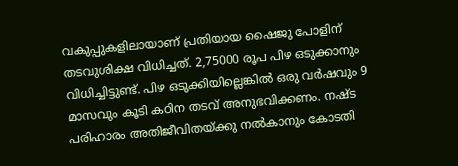വകുപ്പുകളിലായാണ് പ്രതിയായ ഷൈജു പോളിന് തടവുശിക്ഷ വിധിച്ചത്. 2,75000 രൂപ പിഴ ഒടുക്കാനും വിധിച്ചിട്ടുണ്ട്. പിഴ ഒടുക്കിയില്ലെങ്കില്‍ ഒരു വര്‍ഷവും 9 മാസവും കൂടി കഠിന തടവ് അനുഭവിക്കണം. നഷ്ട പരിഹാരം അതിജീവിതയ്ക്കു നല്‍കാനും കോടതി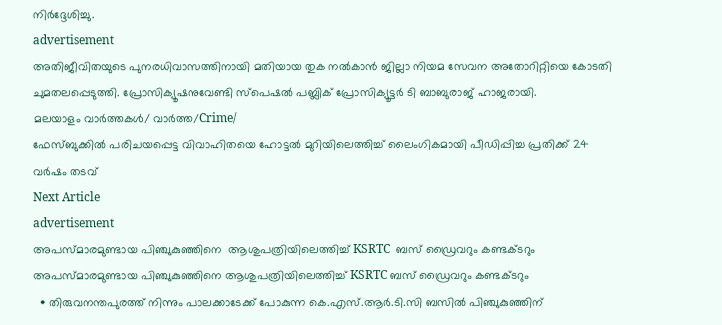നിര്‍ദ്ദേശിച്ചു.
advertisement
അതിജീവിതയുടെ പുനരധിവാസത്തിനായി മതിയായ തുക നല്‍കാന്‍ ജില്ലാ നിയമ സേവന അതോറിറ്റിയെ കോടതി ചുമതലപ്പെടുത്തി. പ്രോസിക്യൂഷനുവേണ്ടി സ്‌പെഷല്‍ പബ്ലിക് പ്രോസിക്യൂട്ടര്‍ ടി ബാബുരാജ് ഹാജരായി.
മലയാളം വാർത്തകൾ/ വാർത്ത/Crime/
ഫേസ്ബുക്കിൽ പരിചയപ്പെട്ട വിവാഹിതയെ ഹോട്ടൽ മുറിയിലെത്തിച്ച് ലൈംഗികമായി പീഡിപ്പിച്ച പ്രതിക്ക് 24 വർഷം തടവ്
Next Article
advertisement
അപസ്മാരമുണ്ടായ പിഞ്ചുകുഞ്ഞിനെ  ആശുപത്രിയിലെത്തിച്ച് KSRTC  ബസ് ഡ്രൈവറും കണ്ടക്ടറും
അപസ്മാരമുണ്ടായ പിഞ്ചുകുഞ്ഞിനെ ആശുപത്രിയിലെത്തിച്ച് KSRTC ബസ് ഡ്രൈവറും കണ്ടക്ടറും
  • തിരുവനന്തപുരത്ത് നിന്നും പാലക്കാടേക്ക് പോകുന്ന കെ.എസ്.ആർ.ടി.സി ബസിൽ പിഞ്ചുകുഞ്ഞിന്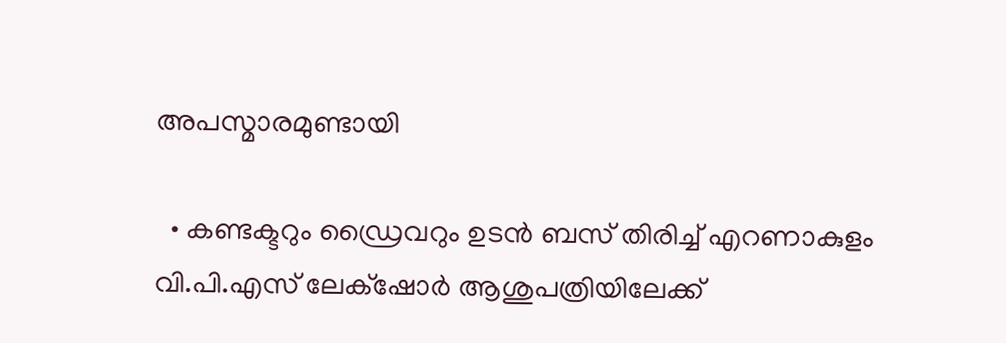അപസ്മാരമുണ്ടായി

  • കണ്ടക്ടറും ഡ്രൈവറും ഉടൻ ബസ് തിരിച്ച് എറണാകുളം വി.പി.എസ് ലേക്‌ഷോർ ആശുപത്രിയിലേക്ക്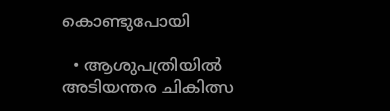കൊണ്ടുപോയി

  • ആശുപത്രിയിൽ അടിയന്തര ചികിത്സ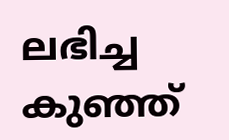ലഭിച്ച കുഞ്ഞ്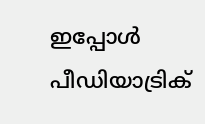ഇപ്പോൾ പീഡിയാട്രിക്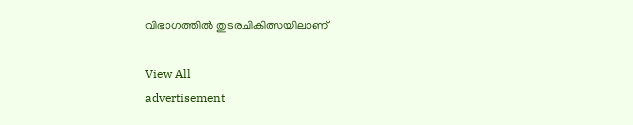വിഭാഗത്തിൽ തുടരചികിത്സയിലാണ്

View All
advertisement